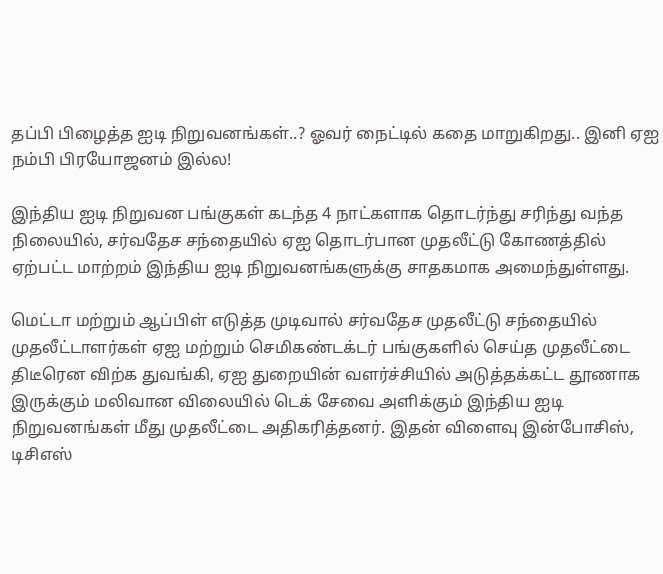தப்பி பிழைத்த ஐடி நிறுவனங்கள்..? ஓவர் நைட்டில் கதை மாறுகிறது.. இனி ஏஐ நம்பி பிரயோஜனம் இல்ல!

இந்திய ஐடி நிறுவன பங்குகள் கடந்த 4 நாட்களாக தொடர்ந்து சரிந்து வந்த நிலையில், சர்வதேச சந்தையில் ஏஐ தொடர்பான முதலீட்டு கோணத்தில் ஏற்பட்ட மாற்றம் இந்திய ஐடி நிறுவனங்களுக்கு சாதகமாக அமைந்துள்ளது.

மெட்டா மற்றும் ஆப்பிள் எடுத்த முடிவால் சர்வதேச முதலீட்டு சந்தையில் முதலீட்டாளர்கள் ஏஐ மற்றும் செமிகண்டக்டர் பங்குகளில் செய்த முதலீட்டை திடீரென விற்க துவங்கி, ஏஐ துறையின் வளர்ச்சியில் அடுத்தக்கட்ட தூணாக இருக்கும் மலிவான விலையில் டெக் சேவை அளிக்கும் இந்திய ஐடி நிறுவனங்கள் மீது முதலீட்டை அதிகரித்தனர். இதன் விளைவு இன்போசிஸ், டிசிஎஸ்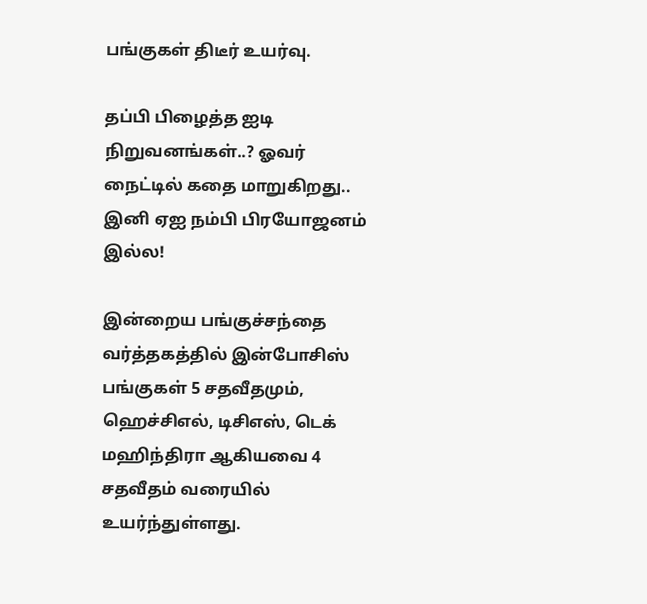பங்குகள் திடீர் உயர்வு.

தப்பி பிழைத்த ஐடி நிறுவனங்கள்..? ஓவர் நைட்டில் கதை மாறுகிறது.. இனி ஏஐ நம்பி பிரயோஜனம் இல்ல!

இன்றைய பங்குச்சந்தை வர்த்தகத்தில் இன்போசிஸ் பங்குகள் 5 சதவீதமும், ஹெச்சிஎல், டிசிஎஸ், டெக் மஹிந்திரா ஆகியவை 4 சதவீதம் வரையில் உயர்ந்துள்ளது.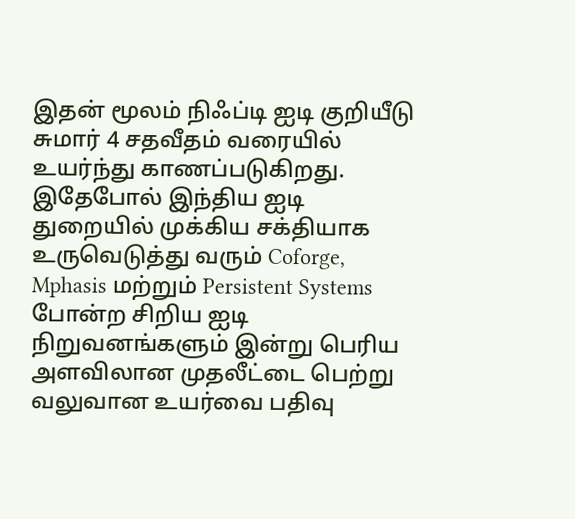இதன் மூலம் நிஃப்டி ஐடி குறியீடு சுமார் 4 சதவீதம் வரையில் உயர்ந்து காணப்படுகிறது. இதேபோல் இந்திய ஐடி துறையில் முக்கிய சக்தியாக உருவெடுத்து வரும் Coforge, Mphasis மற்றும் Persistent Systems போன்ற சிறிய ஐடி நிறுவனங்களும் இன்று பெரிய அளவிலான முதலீட்டை பெற்று வலுவான உயர்வை பதிவு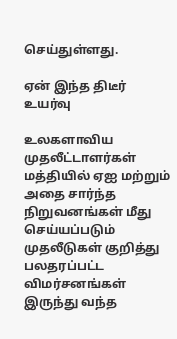செய்துள்ளது.

ஏன் இந்த திடீர் உயர்வு

உலகளாவிய முதலீட்டாளர்கள் மத்தியில் ஏஐ மற்றும் அதை சார்ந்த நிறுவனங்கள் மீது செய்யப்படும் முதலீடுகள் குறித்து பலதரப்பட்ட விமர்சனங்கள் இருந்து வந்த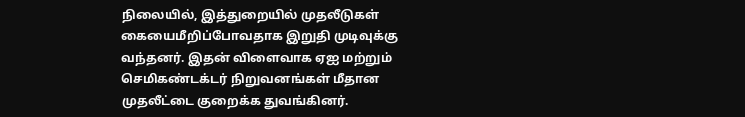நிலையில், இத்துறையில் முதலீடுகள் கையைமீறிப்போவதாக இறுதி முடிவுக்கு வந்தனர். இதன் விளைவாக ஏஐ மற்றும் செமிகண்டக்டர் நிறுவனங்கள் மீதான முதலீட்டை குறைக்க துவங்கினர்.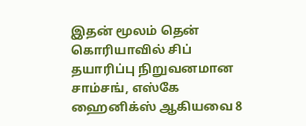இதன் மூலம் தென் கொரியாவில் சிப் தயாரிப்பு நிறுவனமான சாம்சங், எஸ்கே ஹைனிக்ஸ் ஆகியவை 8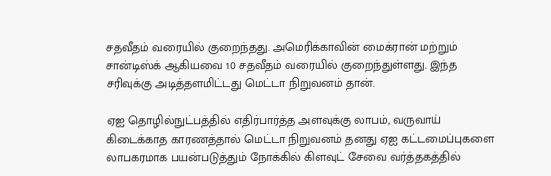சதவீதம் வரையில் குறைந்தது. அமெரிக்காவின் மைக்ரான் மற்றும் சான்டிஸ்க் ஆகியவை 10 சதவீதம் வரையில் குறைந்துள்ளது. இந்த சரிவுக்கு அடித்தளமிட்டது மெட்டா நிறுவனம் தான்.

ஏஐ தொழில்நுட்பத்தில் எதிர்பார்த்த அளவுக்கு லாபம், வருவாய் கிடைக்காத காரணத்தால் மெட்டா நிறுவனம் தனது ஏஐ கட்டமைப்புகளை லாபகரமாக பயன்படுத்தும் நோக்கில் கிளவுட் சேவை வர்த்தகத்தில்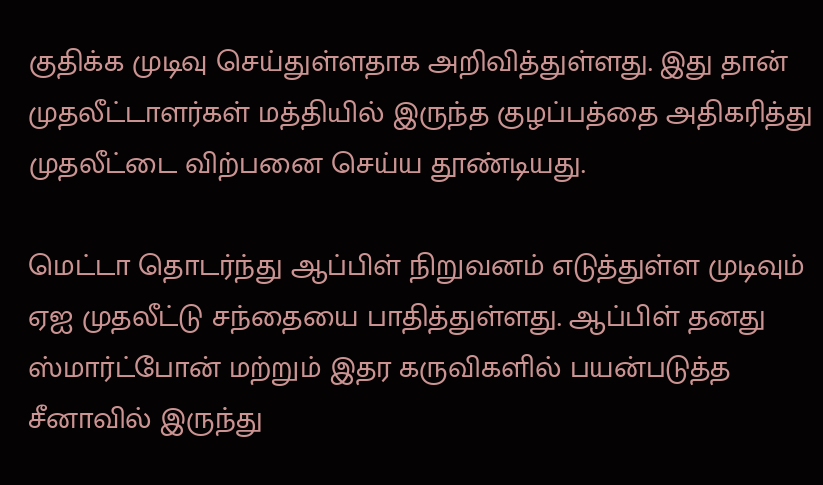குதிக்க முடிவு செய்துள்ளதாக அறிவித்துள்ளது. இது தான் முதலீட்டாளர்கள் மத்தியில் இருந்த குழப்பத்தை அதிகரித்து முதலீட்டை விற்பனை செய்ய தூண்டியது.

மெட்டா தொடர்ந்து ஆப்பிள் நிறுவனம் எடுத்துள்ள முடிவும் ஏஐ முதலீட்டு சந்தையை பாதித்துள்ளது. ஆப்பிள் தனது ஸ்மார்ட்போன் மற்றும் இதர கருவிகளில் பயன்படுத்த சீனாவில் இருந்து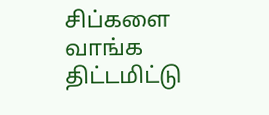சிப்களை வாங்க திட்டமிட்டு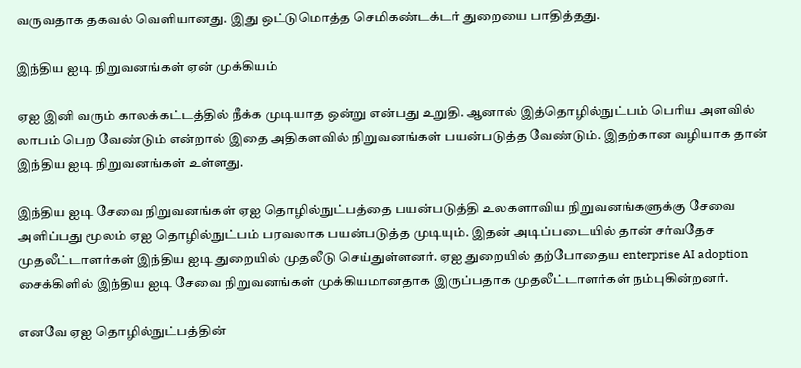வருவதாக தகவல் வெளியானது. இது ஒட்டுமொத்த செமிகண்டக்டர் துறையை பாதித்தது.

இந்திய ஐடி நிறுவனங்கள் ஏன் முக்கியம்

ஏஐ இனி வரும் காலக்கட்டத்தில் நீக்க முடியாத ஒன்று என்பது உறுதி. ஆனால் இத்தொழில்நுட்பம் பெரிய அளவில் லாபம் பெற வேண்டும் என்றால் இதை அதிகளவில் நிறுவனங்கள் பயன்படுத்த வேண்டும். இதற்கான வழியாக தான் இந்திய ஐடி நிறுவனங்கள் உள்ளது.

இந்திய ஐடி சேவை நிறுவனங்கள் ஏஐ தொழில்நுட்பத்தை பயன்படுத்தி உலகளாவிய நிறுவனங்களுக்கு சேவை அளிப்பது மூலம் ஏஐ தொழில்நுட்பம் பரவலாக பயன்படுத்த முடியும். இதன் அடிப்படையில் தான் சர்வதேச முதலீட்டாளர்கள் இந்திய ஐடி துறையில் முதலீடு செய்துள்ளனர். ஏஐ துறையில் தற்போதைய enterprise AI adoption சைக்கிளில் இந்திய ஐடி சேவை நிறுவனங்கள் முக்கியமானதாக இருப்பதாக முதலீட்டாளர்கள் நம்புகின்றனர்.

எனவே ஏஐ தொழில்நுட்பத்தின்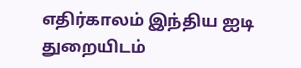எதிர்காலம் இந்திய ஐடி துறையிடம்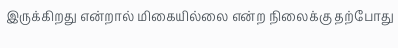இருக்கிறது என்றால் மிகையில்லை என்ற நிலைக்கு தற்போது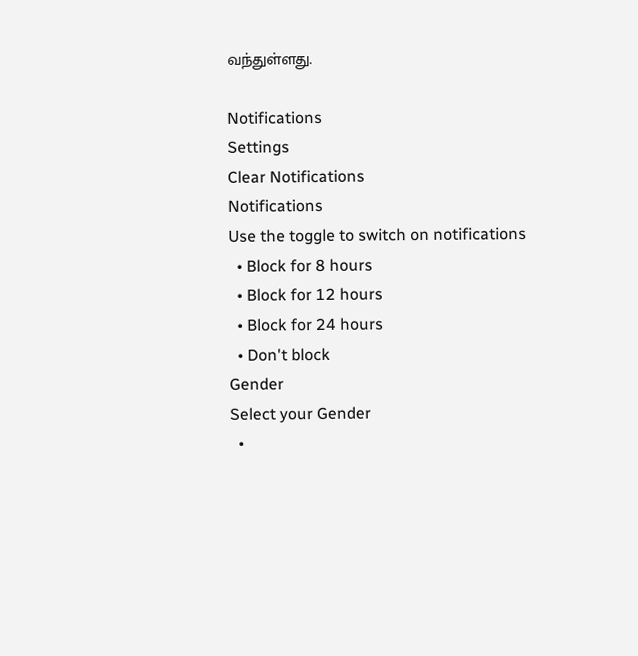வந்துள்ளது.

Notifications
Settings
Clear Notifications
Notifications
Use the toggle to switch on notifications
  • Block for 8 hours
  • Block for 12 hours
  • Block for 24 hours
  • Don't block
Gender
Select your Gender
  •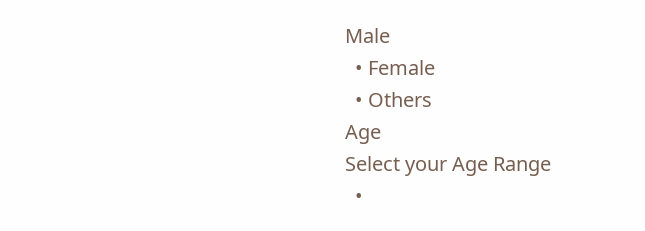Male
  • Female
  • Others
Age
Select your Age Range
  •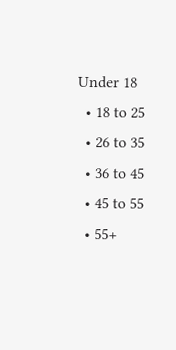Under 18
  • 18 to 25
  • 26 to 35
  • 36 to 45
  • 45 to 55
  • 55+